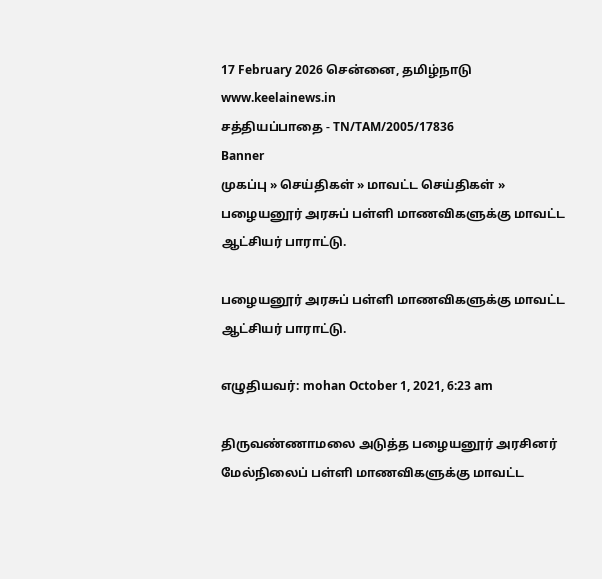17 February 2026 சென்னை, தமிழ்நாடு
www.keelainews.in
சத்தியப்பாதை - TN/TAM/2005/17836
Banner
முகப்பு » செய்திகள் » மாவட்ட செய்திகள் » பழையனூர் அரசுப் பள்ளி மாணவிகளுக்கு மாவட்ட ஆட்சியர் பாராட்டு.

பழையனூர் அரசுப் பள்ளி மாணவிகளுக்கு மாவட்ட ஆட்சியர் பாராட்டு.

எழுதியவர்: mohan October 1, 2021, 6:23 am

திருவண்ணாமலை அடுத்த பழையனூர் அரசினர் மேல்நிலைப் பள்ளி மாணவிகளுக்கு மாவட்ட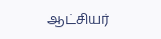ஆட்சியர்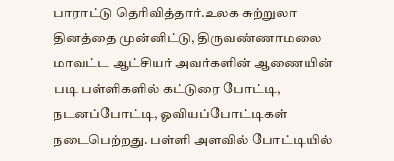பாராட்டு தெரிவித்தார்.உலக சுற்றுலா தினத்தை முன்னிட்டு, திருவண்ணாமலை மாவட்ட ஆட்சியர் அவர்களின் ஆணையின் படி பள்ளிகளில் கட்டுரை போட்டி, நடனப்போட்டி, ஓவியப்போட்டிகள் நடைபெற்றது. பள்ளி அளவில் போட்டியில்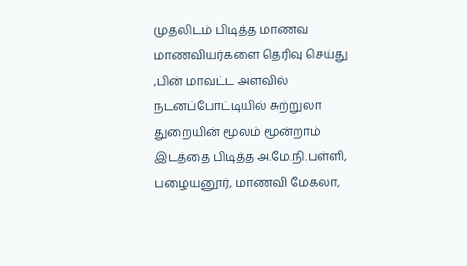முதலிடம் பிடித்த மாணவ மாணவியர்களை தெரிவு செய்து ,பின் மாவட்ட அளவில் நடனப்போட்டியில் சுற்றுலா துறையின் மூலம் மூன்றாம் இடத்தை பிடித்த அ.மே.நி.பள்ளி, பழையனூர், மாணவி மேகலா,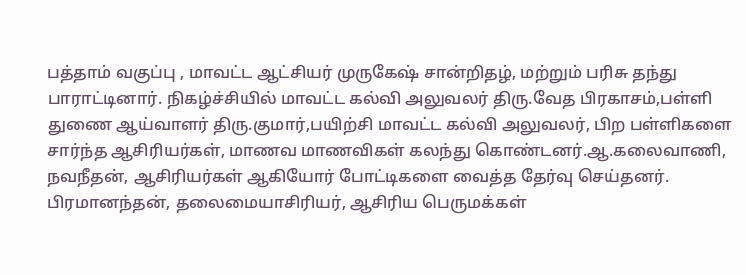பத்தாம் வகுப்பு , மாவட்ட ஆட்சியர் முருகேஷ் சான்றிதழ், மற்றும் பரிசு தந்து பாராட்டினார். நிகழ்ச்சியில் மாவட்ட கல்வி அலுவலர் திரு.வேத பிரகாசம்,பள்ளி துணை ஆய்வாளர் திரு.குமார்,பயிற்சி மாவட்ட கல்வி அலுவலர், பிற பள்ளிகளை சார்ந்த ஆசிரியர்கள், மாணவ மாணவிகள் கலந்து கொண்டனர்.ஆ.கலைவாணி, நவநீதன், ஆசிரியர்கள் ஆகியோர் போட்டிகளை வைத்த தேர்வு செய்தனர். பிரமானந்தன், தலைமையாசிரியர், ஆசிரிய பெருமக்கள்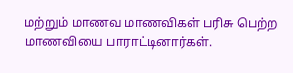மற்றும் மாணவ மாணவிகள் பரிசு பெற்ற மாணவியை பாராட்டினார்கள்.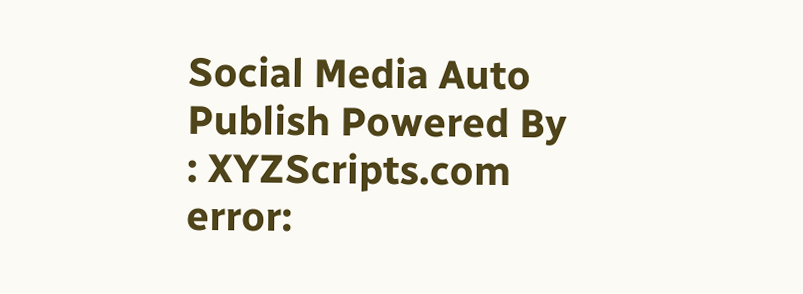Social Media Auto Publish Powered By : XYZScripts.com
error: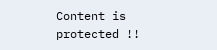Content is protected !!